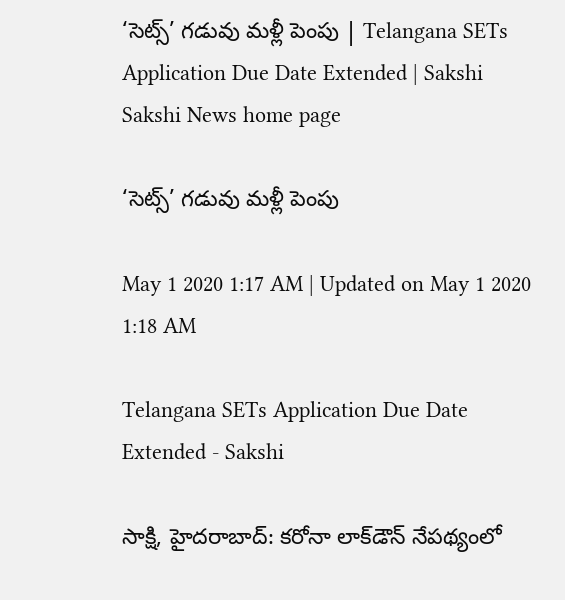‘సెట్స్‌’ గడువు మళ్లీ పెంపు | Telangana SETs Application Due Date Extended | Sakshi
Sakshi News home page

‘సెట్స్‌’ గడువు మళ్లీ పెంపు

May 1 2020 1:17 AM | Updated on May 1 2020 1:18 AM

Telangana SETs Application Due Date Extended - Sakshi

సాక్షి, హైదరాబాద్‌: కరోనా లాక్‌డౌన్‌ నేపథ్యంలో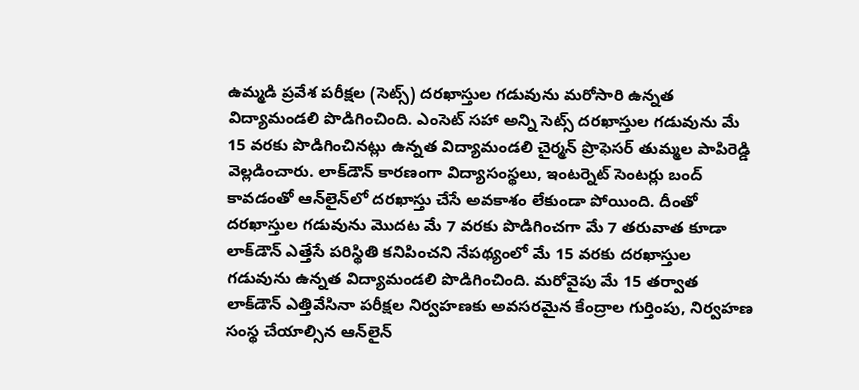ఉమ్మడి ప్రవేశ పరీక్షల (సెట్స్‌) దరఖాస్తుల గడువును మరోసారి ఉన్నత విద్యామండలి పొడిగించింది. ఎంసెట్‌ సహా అన్ని సెట్స్‌ దరఖాస్తుల గడువును మే 15 వరకు పొడిగించినట్లు ఉన్నత విద్యామండలి చైర్మన్‌ ప్రొఫెసర్‌ తుమ్మల పాపిరెడ్డి వెల్లడించారు. లాక్‌డౌన్‌ కారణంగా విద్యాసంస్థలు, ఇంటర్నెట్‌ సెంటర్లు బంద్‌ కావడంతో ఆన్‌లైన్‌లో దరఖాస్తు చేసే అవకాశం లేకుండా పోయింది. దీంతో దరఖాస్తుల గడువును మొదట మే 7 వరకు పొడిగించగా మే 7 తరువాత కూడా లాక్‌డౌన్‌ ఎత్తేసే పరిస్థితి కనిపించని నేపథ్యంలో మే 15 వరకు దరఖాస్తుల గడువును ఉన్నత విద్యామండలి పొడిగించింది. మరోవైపు మే 15 తర్వాత లాక్‌డౌన్‌ ఎత్తివేసినా పరీక్షల నిర్వహణకు అవసరమైన కేంద్రాల గుర్తింపు, నిర్వహణ సంస్థ చేయాల్సిన ఆన్‌లైన్‌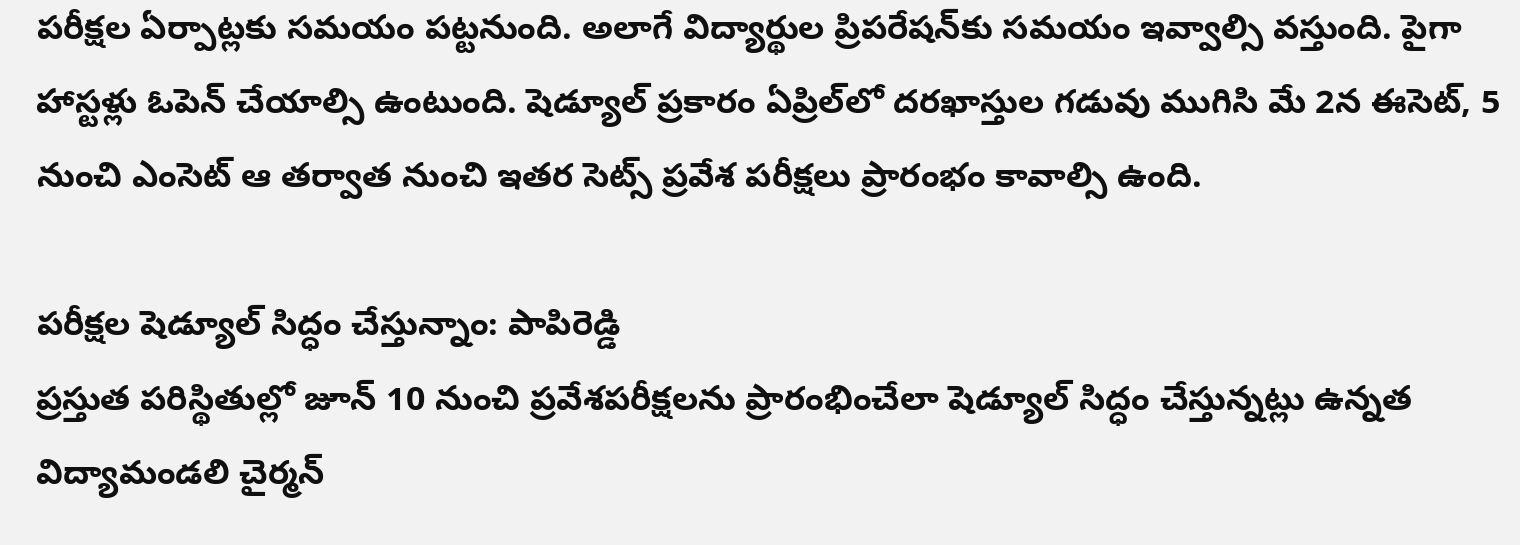పరీక్షల ఏర్పాట్లకు సమయం పట్టనుంది. అలాగే విద్యార్థుల ప్రిపరేషన్‌కు సమయం ఇవ్వాల్సి వస్తుంది. పైగా హాస్టళ్లు ఓపెన్‌ చేయాల్సి ఉంటుంది. షెడ్యూల్‌ ప్రకారం ఏప్రిల్‌లో దరఖాస్తుల గడువు ముగిసి మే 2న ఈసెట్, 5 నుంచి ఎంసెట్‌ ఆ తర్వాత నుంచి ఇతర సెట్స్‌ ప్రవేశ పరీక్షలు ప్రారంభం కావాల్సి ఉంది.

పరీక్షల షెడ్యూల్‌ సిద్ధం చేస్తున్నాం: పాపిరెడ్డి
ప్రస్తుత పరిస్థితుల్లో జూన్‌ 10 నుంచి ప్రవేశపరీక్షలను ప్రారంభించేలా షెడ్యూల్‌ సిద్ధం చేస్తున్నట్లు ఉన్నత విద్యామండలి చైర్మన్‌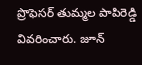ప్రొఫెసర్‌ తుమ్మల పాపిరెడ్డి వివరించారు. జూన్‌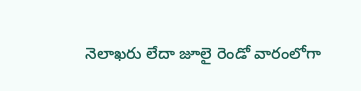నెలాఖరు లేదా జూలై రెండో వారంలోగా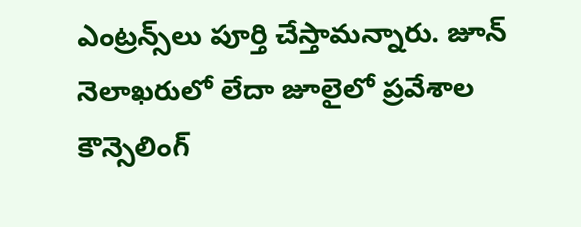ఎంట్రన్స్‌లు పూర్తి చేస్తామన్నారు. జూన్‌ నెలాఖరులో లేదా జూలైలో ప్రవేశాల కౌన్సెలింగ్‌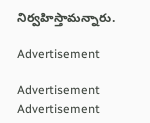నిర్వహిస్తామన్నారు.

Advertisement

Advertisement
Advertisement